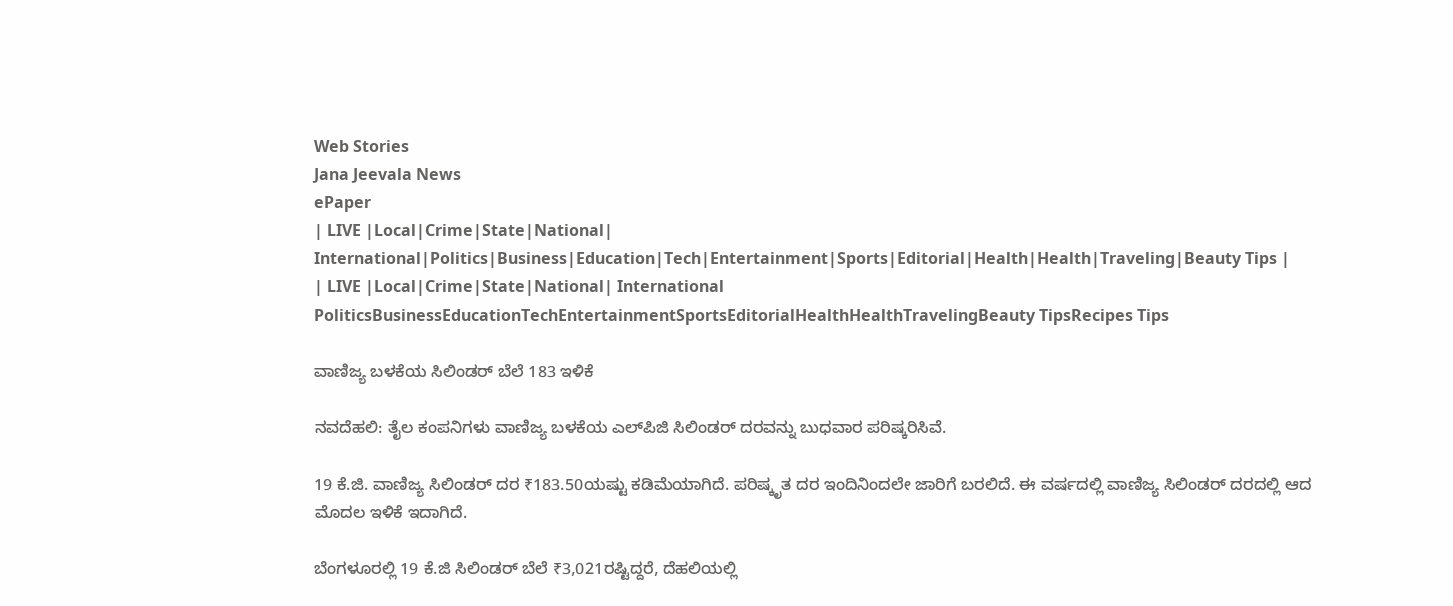Web Stories
Jana Jeevala News
ePaper
| LIVE |Local|Crime|State|National| International|Politics|Business|Education|Tech|Entertainment|Sports|Editorial|Health|Health|Traveling|Beauty Tips |
| LIVE |Local|Crime|State|National| International
PoliticsBusinessEducationTechEntertainmentSportsEditorialHealthHealthTravelingBeauty TipsRecipes Tips

ವಾಣಿಜ್ಯ ಬಳಕೆಯ ಸಿಲಿಂಡರ್ ಬೆಲೆ 183 ಇಳಿಕೆ

ನವದೆಹಲಿ: ತೈಲ ಕಂಪನಿಗಳು ವಾಣಿಜ್ಯ ಬಳಕೆಯ ಎಲ್‌ಪಿಜಿ ಸಿಲಿಂಡ‌ರ್ ದರವನ್ನು ಬುಧವಾರ ಪರಿಷ್ಕರಿಸಿವೆ.

19 ಕೆ.ಜಿ. ವಾಣಿಜ್ಯ ಸಿಲಿಂಡರ್ ದರ ₹183.50ಯಷ್ಟು ಕಡಿಮೆಯಾಗಿದೆ. ಪರಿಷ್ಕೃತ ದರ ಇಂದಿನಿಂದಲೇ ಜಾರಿಗೆ ಬರಲಿದೆ. ಈ ವರ್ಷದಲ್ಲಿ ವಾಣಿಜ್ಯ ಸಿಲಿಂಡ‌ರ್ ದರದಲ್ಲಿ ಆದ ಮೊದಲ ಇಳಿಕೆ ಇದಾಗಿದೆ.

ಬೆಂಗಳೂರಲ್ಲಿ 19 ಕೆ.ಜಿ ಸಿಲಿಂಡ‌ರ್ ಬೆಲೆ ₹3,021ರಷ್ಟಿದ್ದರೆ, ದೆಹಲಿಯಲ್ಲಿ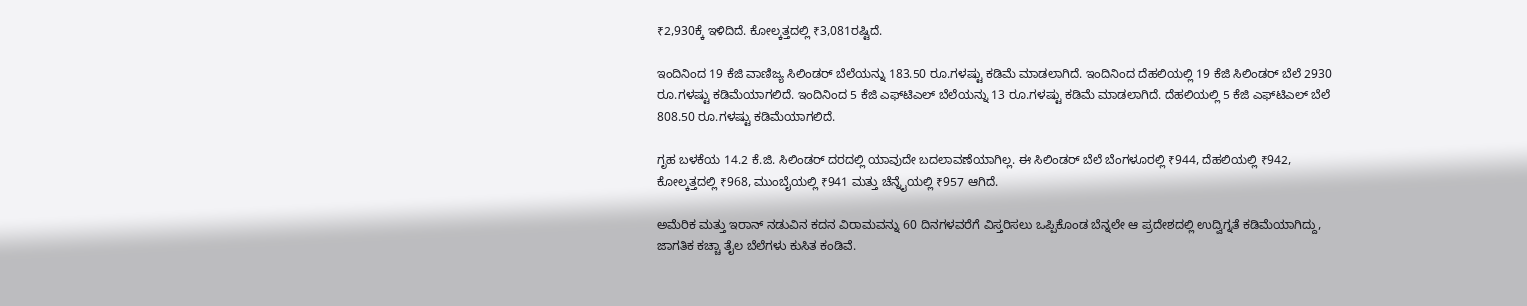₹2,930ಕ್ಕೆ ಇಳಿದಿದೆ. ಕೋಲ್ಕತ್ತದಲ್ಲಿ ₹3,081ರಷ್ಟಿದೆ.

ಇಂದಿನಿಂದ 19 ಕೆಜಿ ವಾಣಿಜ್ಯ ಸಿಲಿಂಡರ್ ಬೆಲೆಯನ್ನು 183.50 ರೂ.ಗಳಷ್ಟು ಕಡಿಮೆ ಮಾಡಲಾಗಿದೆ. ಇಂದಿನಿಂದ ದೆಹಲಿಯಲ್ಲಿ 19 ಕೆಜಿ ಸಿಲಿಂಡರ್ ಬೆಲೆ 2930 ರೂ.ಗಳಷ್ಟು ಕಡಿಮೆಯಾಗಲಿದೆ. ಇಂದಿನಿಂದ 5 ಕೆಜಿ ಎಫ್‌ಟಿಎಲ್ ಬೆಲೆಯನ್ನು 13 ರೂ.ಗಳಷ್ಟು ಕಡಿಮೆ ಮಾಡಲಾಗಿದೆ. ದೆಹಲಿಯಲ್ಲಿ 5 ಕೆಜಿ ಎಫ್‌ಟಿಎಲ್ ಬೆಲೆ 808.50 ರೂ.ಗಳಷ್ಟು ಕಡಿಮೆಯಾಗಲಿದೆ.

ಗೃಹ ಬಳಕೆಯ 14.2 ಕೆ.ಜಿ. ಸಿಲಿಂಡರ್ ದರದಲ್ಲಿ ಯಾವುದೇ ಬದಲಾವಣೆಯಾಗಿಲ್ಲ. ಈ ಸಿಲಿಂಡರ್‌ ಬೆಲೆ ಬೆಂಗಳೂರಲ್ಲಿ ₹944, ದೆಹಲಿಯಲ್ಲಿ ₹942, ಕೋಲ್ಕತ್ತದಲ್ಲಿ ₹968, ಮುಂಬೈಯಲ್ಲಿ ₹941 ಮತ್ತು ಚೆನ್ನೈಯಲ್ಲಿ ₹957 ಆಗಿದೆ.

ಅಮೆರಿಕ ಮತ್ತು ಇರಾನ್ ನಡುವಿನ ಕದನ ವಿರಾಮವನ್ನು 60 ದಿನಗಳವರೆಗೆ ವಿಸ್ತರಿಸಲು ಒಪ್ಪಿಕೊಂಡ ಬೆನ್ನಲೇ ಆ ಪ್ರದೇಶದಲ್ಲಿ ಉದ್ವಿಗ್ನತೆ ಕಡಿಮೆಯಾಗಿದ್ದು, ಜಾಗತಿಕ ಕಚ್ಚಾ ತೈಲ ಬೆಲೆಗಳು ಕುಸಿತ ಕಂಡಿವೆ.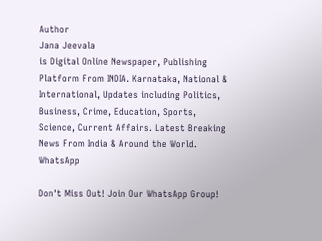Author
Jana Jeevala
is Digital Online Newspaper, Publishing Platform From INDIA. Karnataka, National & International, Updates including Politics, Business, Crime, Education, Sports, Science, Current Affairs. Latest Breaking News From India & Around the World.
WhatsApp

Don't Miss Out! Join Our WhatsApp Group!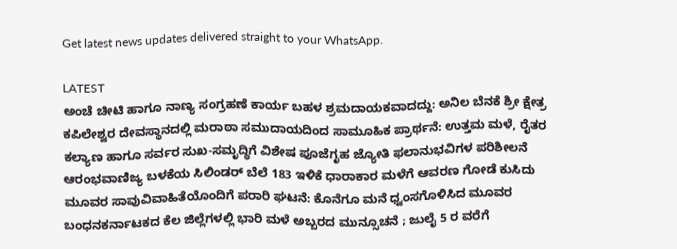Get latest news updates delivered straight to your WhatsApp.

LATEST
ಅಂಚೆ ಚೀಟಿ ಹಾಗೂ ನಾಣ್ಯ ಸಂಗ್ರಹಣೆ ಕಾರ್ಯ ಬಹಳ ಶ್ರಮದಾಯಕವಾದದ್ದು: ಅನಿಲ ಬೆನಕೆ ಶ್ರೀ ಕ್ಷೇತ್ರ ಕಪಿಲೇಶ್ವರ ದೇವಸ್ಥಾನದಲ್ಲಿ ಮರಾಠಾ ಸಮುದಾಯದಿಂದ ಸಾಮೂಹಿಕ ಪ್ರಾರ್ಥನೆ: ಉತ್ತಮ ಮಳೆ, ರೈತರ ಕಲ್ಯಾಣ ಹಾಗೂ ಸರ್ವರ ಸುಖ-ಸಮೃದ್ಧಿಗೆ ವಿಶೇಷ ಪೂಜೆಗೃಹ ಜ್ಯೋತಿ ಫಲಾನುಭವಿಗಳ ಪರಿಶೀಲನೆ ಆರಂಭವಾಣಿಜ್ಯ ಬಳಕೆಯ ಸಿಲಿಂಡರ್ ಬೆಲೆ 183 ಇಳಿಕೆ ಧಾರಾಕಾರ ಮಳೆಗೆ ಆವರಣ ಗೋಡೆ ಕುಸಿದು ಮೂವರ ಸಾವುವಿವಾಹಿತೆಯೊಂದಿಗೆ ಪರಾರಿ ಘಟನೆ: ಕೊನೆಗೂ ಮನೆ ಧ್ವಂಸಗೊಳಿಸಿದ ಮೂವರ ಬಂಧನಕರ್ನಾಟಕದ ಕೆಲ ಜಿಲ್ಲೆಗಳಲ್ಲಿ ಭಾರಿ ಮಳೆ ಅಬ್ಬರದ ಮುನ್ಸೂಚನೆ ; ಜುಲೈ 5 ರ ವರೆಗೆ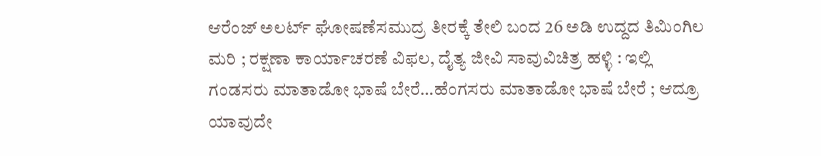ಆರೆಂಜ್‌ ಅಲರ್ಟ್‌ ಘೋಷಣೆಸಮುದ್ರ ತೀರಕ್ಕೆ ತೇಲಿ ಬಂದ 26 ಅಡಿ ಉದ್ದದ ತಿಮಿಂಗಿಲ ಮರಿ ; ರಕ್ಷಣಾ ಕಾರ್ಯಾಚರಣೆ ವಿಫಲ, ದೈತ್ಯ ಜೀವಿ ಸಾವುವಿಚಿತ್ರ ಹಳ್ಳಿ : ಇಲ್ಲಿ ಗಂಡಸರು ಮಾತಾಡೋ ಭಾಷೆ ಬೇರೆ…ಹೆಂಗಸರು ಮಾತಾಡೋ ಭಾಷೆ ಬೇರೆ ; ಆದ್ರೂ ಯಾವುದೇ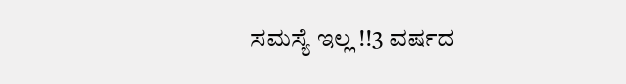ಸಮಸ್ಯೆ ಇಲ್ಲ !!3 ವರ್ಷದ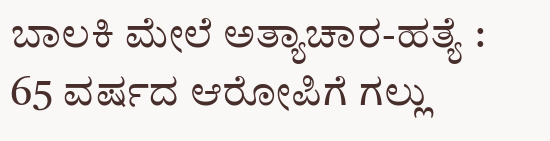ಬಾಲಕಿ ಮೇಲೆ ಅತ್ಯಾಚಾರ-ಹತ್ಯೆ : 65 ವರ್ಷದ ಆರೋಪಿಗೆ ಗಲ್ಲು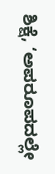ಶಿಕ್ಷೆ, ‘ಅಪರೂಪದಲ್ಲೇ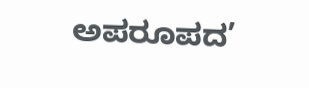ಅಪರೂಪದ’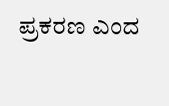ಪ್ರಕರಣ ಎಂದ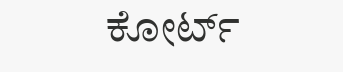ಕೋರ್ಟ್‌